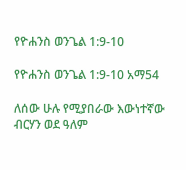የዮሐንስ ወንጌል 1:9-10

የዮሐንስ ወንጌል 1:9-10 አማ54

ለሰው ሁሉ የሚያበራው እውነተኛው ብርሃን ወደ ዓለም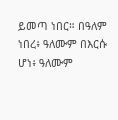ይመጣ ነበር። በዓለም ነበረ፥ ዓለሙም በእርሱ ሆነ፥ ዓለሙም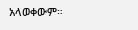አላወቀውም።